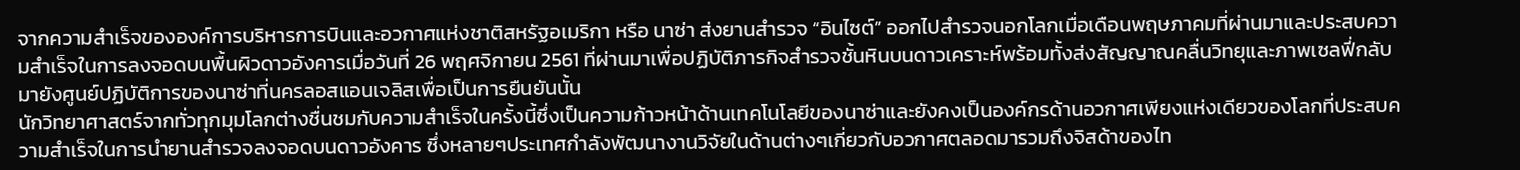จากความสำเร็จขององค์การบริหารการบินและอวกาศแห่งชาติสหรัฐอเมริกา หรือ นาซ่า ส่งยานสำรวจ “อินไซต์” ออกไปสำรวจนอกโลกเมื่อเดือนพฤษภาคมที่ผ่านมาและประสบความสำเร็จในการลงจอดบนพื้นผิวดาวอังคารเมื่อวันที่ 26 พฤศจิกายน 2561 ที่ผ่านมาเพื่อปฏิบัติภารกิจสำรวจชั้นหินบนดาวเคราะห์พร้อมทั้งส่งสัญญาณคลื่นวิทยุและภาพเซลฟี่กลับมายังศูนย์ปฏิบัติการของนาซ่าที่นครลอสแอนเจลิสเพื่อเป็นการยืนยันนั้น
นักวิทยาศาสตร์จากทั่วทุกมุมโลกต่างชื่นชมกับความสำเร็จในครั้งนี้ซึ่งเป็นความก้าวหน้าด้านเทคโนโลยีของนาซ่าและยังคงเป็นองค์กรด้านอวกาศเพียงแห่งเดียวของโลกที่ประสบความสำเร็จในการนำยานสำรวจลงจอดบนดาวอังคาร ซึ่งหลายๆประเทศกำลังพัฒนางานวิจัยในด้านต่างๆเกี่ยวกับอวกาศตลอดมารวมถึงจิสด้าของไท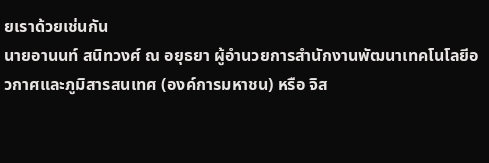ยเราด้วยเช่นกัน
นายอานนท์ สนิทวงศ์ ณ อยุธยา ผู้อำนวยการสำนักงานพัฒนาเทคโนโลยีอวกาศและภูมิสารสนเทศ (องค์การมหาชน) หรือ จิส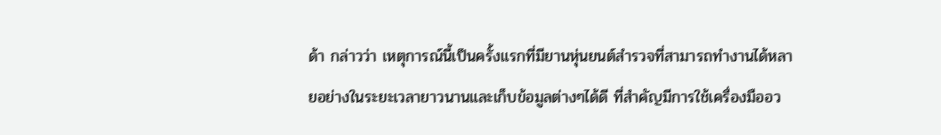ด้า กล่าวว่า เหตุการณ์นี้เป็นครั้งแรกที่มียานหุ่นยนต์สำรวจที่สามารถทำงานได้หลายอย่างในระยะเวลายาวนานและเก็บข้อมูลต่างๆได้ดี ที่สำคัญมีการใช้เครื่องมืออว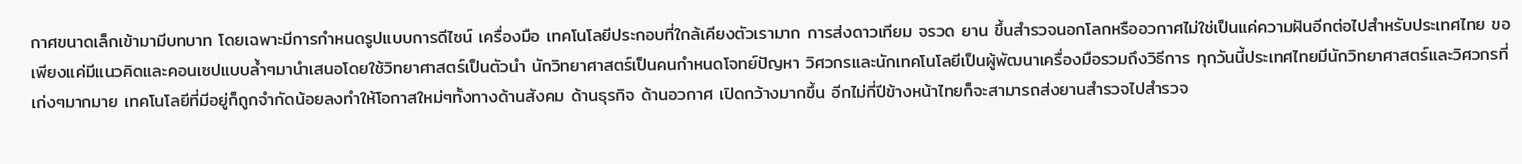กาศขนาดเล็กเข้ามามีบทบาท โดยเฉพาะมีการกำหนดรูปแบบการดีไซน์ เครื่องมือ เทคโนโลยีประกอบที่ใกล้เคียงตัวเรามาก การส่งดาวเทียม จรวด ยาน ขึ้นสำรวจนอกโลกหรืออวกาศไม่ใช่เป็นแค่ความฝันอีกต่อไปสำหรับประเทศไทย ขอเพียงแค่มีแนวคิดและคอนเซปแบบล้ำๆมานำเสนอโดยใช้วิทยาศาสตร์เป็นตัวนำ นักวิทยาศาสตร์เป็นคนกำหนดโจทย์ปัญหา วิศวกรและนักเทคโนโลยีเป็นผู้พัฒนาเครื่องมือรวมถึงวิธีการ ทุกวันนี้ประเทศไทยมีนักวิทยาศาสตร์และวิศวกรที่เก่งๆมากมาย เทคโนโลยีที่มีอยู่ก็ถูกจำกัดน้อยลงทำให้โอกาสใหม่ๆทั้งทางด้านสังคม ด้านธุรกิจ ด้านอวกาศ เปิดกว้างมากขึ้น อีกไม่กี่ปีข้างหน้าไทยก็จะสามารถส่งยานสำรวจไปสำรวจ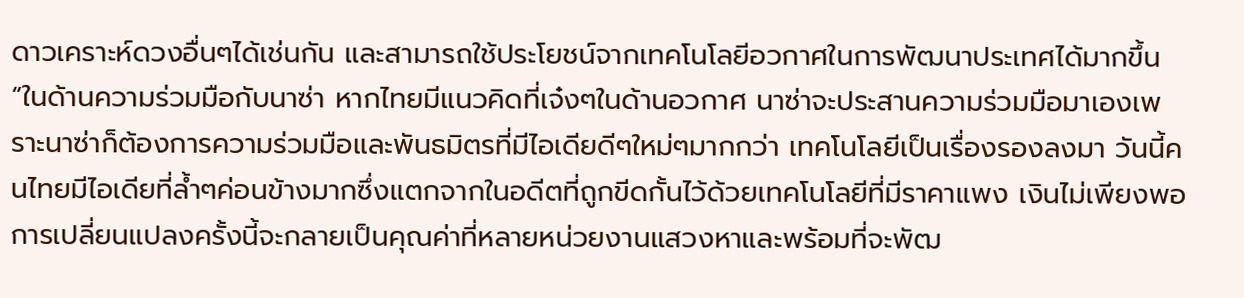ดาวเคราะห์ดวงอื่นๆได้เช่นกัน และสามารถใช้ประโยชน์จากเทคโนโลยีอวกาศในการพัฒนาประเทศได้มากขึ้น
“ในด้านความร่วมมือกับนาซ่า หากไทยมีแนวคิดที่เจ๋งๆในด้านอวกาศ นาซ่าจะประสานความร่วมมือมาเองเพราะนาซ่าก็ต้องการความร่วมมือและพันธมิตรที่มีไอเดียดีๆใหม่ๆมากกว่า เทคโนโลยีเป็นเรื่องรองลงมา วันนี้คนไทยมีไอเดียที่ล้ำๆค่อนข้างมากซึ่งแตกจากในอดีตที่ถูกขีดกั้นไว้ด้วยเทคโนโลยีที่มีราคาแพง เงินไม่เพียงพอ การเปลี่ยนแปลงครั้งนี้จะกลายเป็นคุณค่าที่หลายหน่วยงานแสวงหาและพร้อมที่จะพัฒ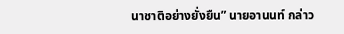นาชาติอย่างยั่งยืน” นายอานนท์ กล่าว